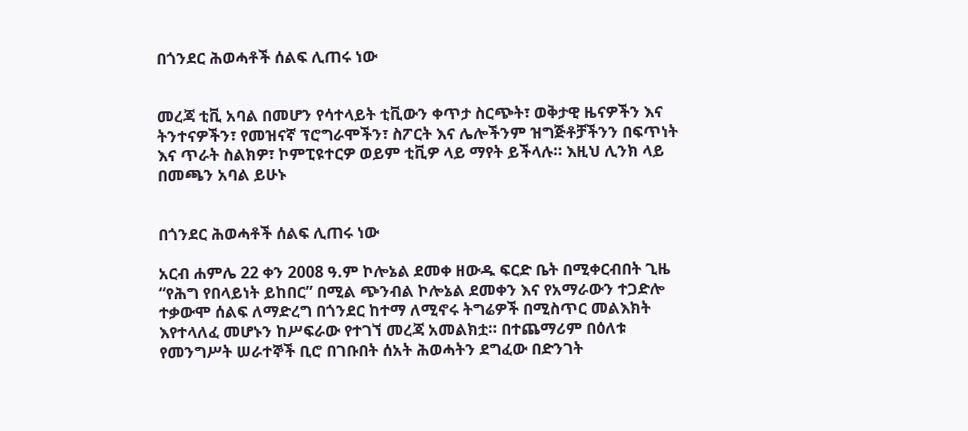በጎንደር ሕወሓቶች ሰልፍ ሊጠሩ ነው


መረጃ ቲቪ አባል በመሆን የሳተላይት ቲቪውን ቀጥታ ስርጭት፣ ወቅታዊ ዜናዎችን እና ትንተናዎችን፣ የመዝናኛ ፕሮግራሞችን፣ ስፖርት እና ሌሎችንም ዝግጅቶቻችንን በፍጥነት እና ጥራት ስልክዎ፣ ኮምፒዩተርዎ ወይም ቲቪዎ ላይ ማየት ይችላሉ። እዚህ ሊንክ ላይ በመጫን አባል ይሁኑ


በጎንደር ሕወሓቶች ሰልፍ ሊጠሩ ነው

አርብ ሐምሌ 22 ቀን 2008 ዓ.ም ኮሎኔል ደመቀ ዘውዱ ፍርድ ቤት በሚቀርብበት ጊዜ “የሕግ የበላይነት ይከበር” በሚል ጭንብል ኮሎኔል ደመቀን እና የአማራውን ተጋድሎ ተቃውሞ ሰልፍ ለማድረግ በጎንደር ከተማ ለሚኖሩ ትግሬዎች በሚስጥር መልእክት እየተላለፈ መሆኑን ከሥፍራው የተገኘ መረጃ አመልክቷ። በተጨማሪም በዕለቱ የመንግሥት ሠራተኞች ቢሮ በገቡበት ሰአት ሕወሓትን ደግፈው በድንገት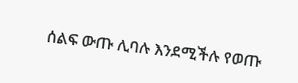ሰልፍ ውጡ ሊባሉ እንደሚችሉ የወጡ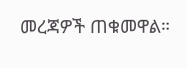መረጃዎች ጠቁመዋል።